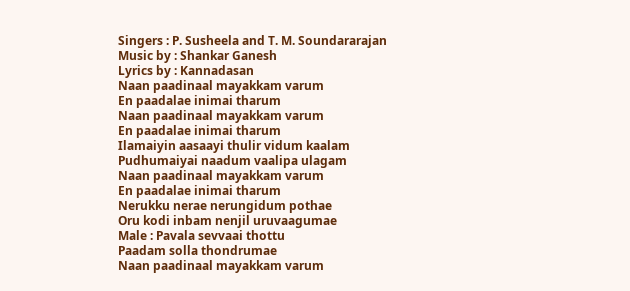Singers : P. Susheela and T. M. Soundararajan
Music by : Shankar Ganesh
Lyrics by : Kannadasan
Naan paadinaal mayakkam varum
En paadalae inimai tharum
Naan paadinaal mayakkam varum
En paadalae inimai tharum
Ilamaiyin aasaayi thulir vidum kaalam
Pudhumaiyai naadum vaalipa ulagam
Naan paadinaal mayakkam varum
En paadalae inimai tharum
Nerukku nerae nerungidum pothae
Oru kodi inbam nenjil uruvaagumae
Male : Pavala sevvaai thottu
Paadam solla thondrumae
Naan paadinaal mayakkam varum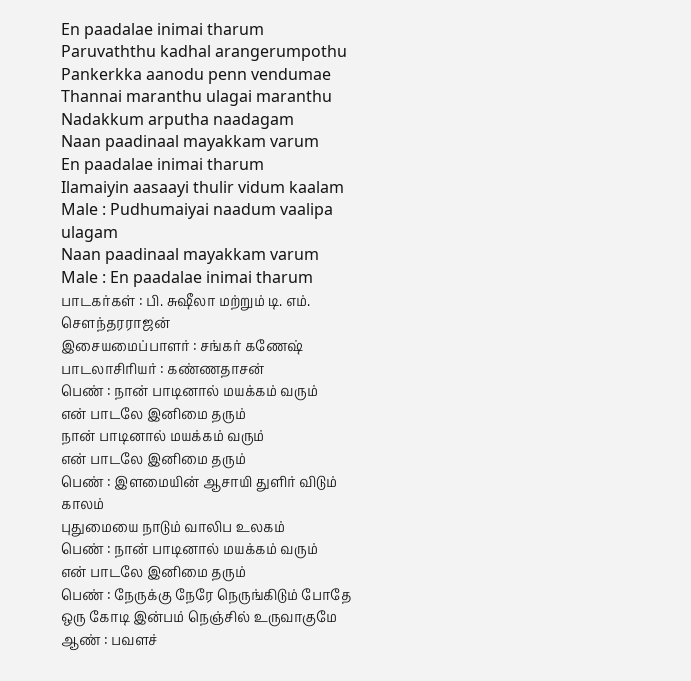En paadalae inimai tharum
Paruvaththu kadhal arangerumpothu
Pankerkka aanodu penn vendumae
Thannai maranthu ulagai maranthu
Nadakkum arputha naadagam
Naan paadinaal mayakkam varum
En paadalae inimai tharum
Ilamaiyin aasaayi thulir vidum kaalam
Male : Pudhumaiyai naadum vaalipa ulagam
Naan paadinaal mayakkam varum
Male : En paadalae inimai tharum
பாடகர்கள் : பி. சுஷீலா மற்றும் டி. எம். சௌந்தரராஜன்
இசையமைப்பாளர் : சங்கர் கணேஷ்
பாடலாசிரியர் : கண்ணதாசன்
பெண் : நான் பாடினால் மயக்கம் வரும்
என் பாடலே இனிமை தரும்
நான் பாடினால் மயக்கம் வரும்
என் பாடலே இனிமை தரும்
பெண் : இளமையின் ஆசாயி துளிர் விடும் காலம்
புதுமையை நாடும் வாலிப உலகம்
பெண் : நான் பாடினால் மயக்கம் வரும்
என் பாடலே இனிமை தரும்
பெண் : நேருக்கு நேரே நெருங்கிடும் போதே
ஒரு கோடி இன்பம் நெஞ்சில் உருவாகுமே
ஆண் : பவளச்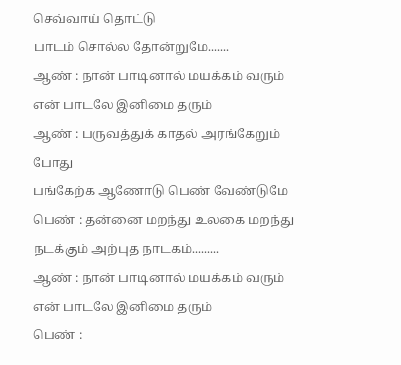செவ்வாய் தொட்டு
பாடம் சொல்ல தோன்றுமே.......
ஆண் : நான் பாடினால் மயக்கம் வரும்
என் பாடலே இனிமை தரும்
ஆண் : பருவத்துக் காதல் அரங்கேறும் போது
பங்கேற்க ஆணோடு பெண் வேண்டுமே
பெண் : தன்னை மறந்து உலகை மறந்து
நடக்கும் அற்புத நாடகம்.........
ஆண் : நான் பாடினால் மயக்கம் வரும்
என் பாடலே இனிமை தரும்
பெண் :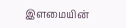இளமையின்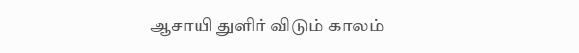ஆசாயி துளிர் விடும் காலம்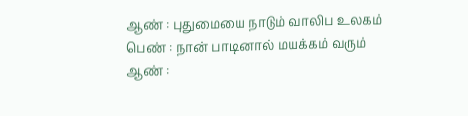ஆண் : புதுமையை நாடும் வாலிப உலகம்
பெண் : நான் பாடினால் மயக்கம் வரும்
ஆண் :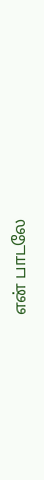என் பாடலே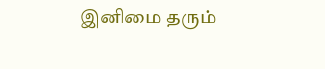இனிமை தரும்